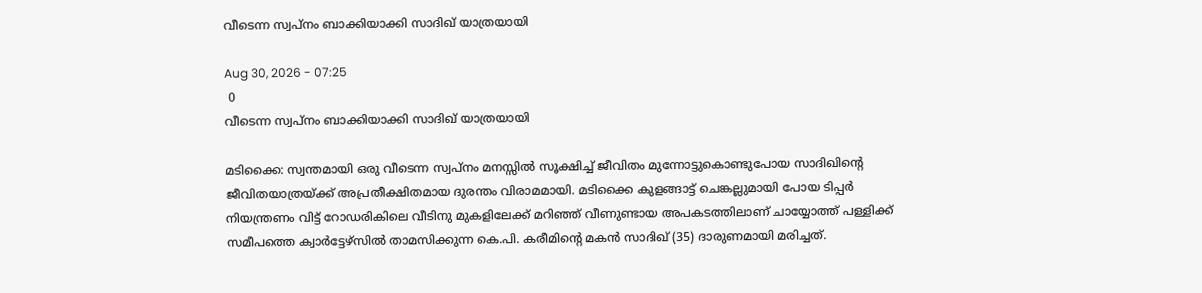വീടെന്ന സ്വപ്നം ബാക്കിയാക്കി സാദിഖ് യാത്രയായി

Aug 30, 2026 - 07:25
 0
വീടെന്ന സ്വപ്നം ബാക്കിയാക്കി സാദിഖ് യാത്രയായി

മടിക്കൈ: സ്വന്തമായി ഒരു വീടെന്ന സ്വപ്നം മനസ്സിൽ സൂക്ഷിച്ച് ജീവിതം മുന്നോട്ടുകൊണ്ടുപോയ സാദിഖിൻ്റെ ജീവിതയാത്രയ്ക്ക് അപ്രതീക്ഷിതമായ ദുരന്തം വിരാമമായി. മടിക്കൈ കുളങ്ങാട്ട് ചെങ്കല്ലുമായി പോയ ടിപ്പർ നിയന്ത്രണം വിട്ട് റോഡരികിലെ വീടിനു മുകളിലേക്ക് മറിഞ്ഞ് വീണുണ്ടായ അപകടത്തിലാണ് ചായ്യോത്ത് പള്ളിക്ക് സമീപത്തെ ക്വാർട്ടേഴ്സിൽ താമസിക്കുന്ന കെ.പി. കരീമിൻ്റെ മകൻ സാദിഖ് (35) ദാരുണമായി മരിച്ചത്.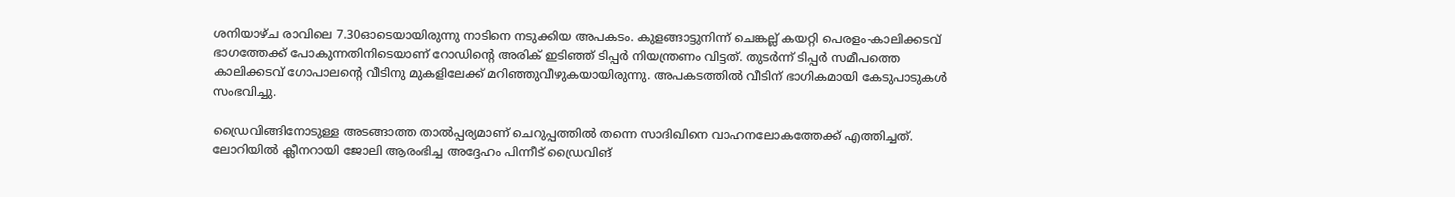ശനിയാഴ്ച രാവിലെ 7.30ഓടെയായിരുന്നു നാടിനെ നടുക്കിയ അപകടം. കുളങ്ങാട്ടുനിന്ന് ചെങ്കല്ല് കയറ്റി പെരളം-കാലിക്കടവ് ഭാഗത്തേക്ക് പോകുന്നതിനിടെയാണ് റോഡിൻ്റെ അരിക് ഇടിഞ്ഞ് ടിപ്പർ നിയന്ത്രണം വിട്ടത്. തുടർന്ന് ടിപ്പർ സമീപത്തെ കാലിക്കടവ് ഗോപാലൻ്റെ വീടിനു മുകളിലേക്ക് മറിഞ്ഞുവീഴുകയായിരുന്നു. അപകടത്തിൽ വീടിന് ഭാഗികമായി കേടുപാടുകൾ സംഭവിച്ചു.

ഡ്രൈവിങ്ങിനോടുള്ള അടങ്ങാത്ത താൽപ്പര്യമാണ് ചെറുപ്പത്തിൽ തന്നെ സാദിഖിനെ വാഹനലോകത്തേക്ക് എത്തിച്ചത്. ലോറിയിൽ ക്ലീനറായി ജോലി ആരംഭിച്ച അദ്ദേഹം പിന്നീട് ഡ്രൈവിങ്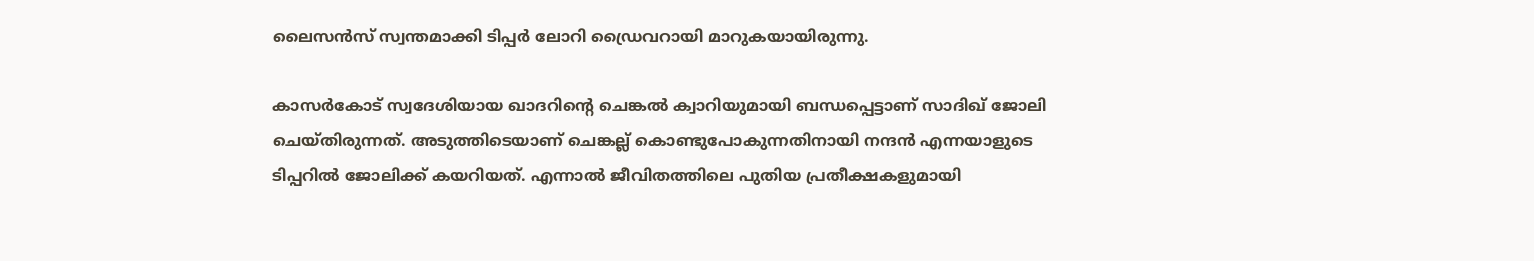ലൈസൻസ് സ്വന്തമാക്കി ടിപ്പർ ലോറി ഡ്രൈവറായി മാറുകയായിരുന്നു.

കാസർകോട് സ്വദേശിയായ ഖാദറിൻ്റെ ചെങ്കൽ ക്വാറിയുമായി ബന്ധപ്പെട്ടാണ് സാദിഖ് ജോലി ചെയ്തിരുന്നത്. അടുത്തിടെയാണ് ചെങ്കല്ല് കൊണ്ടുപോകുന്നതിനായി നന്ദൻ എന്നയാളുടെ ടിപ്പറിൽ ജോലിക്ക് കയറിയത്. എന്നാൽ ജീവിതത്തിലെ പുതിയ പ്രതീക്ഷകളുമായി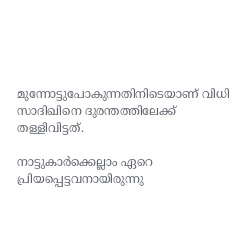മുന്നോട്ടുപോകുന്നതിനിടെയാണ് വിധി സാദിഖിനെ ദുരന്തത്തിലേക്ക് തള്ളിവിട്ടത്.

നാട്ടുകാർക്കെല്ലാം ഏറെ പ്രിയപ്പെട്ടവനായിരുന്നു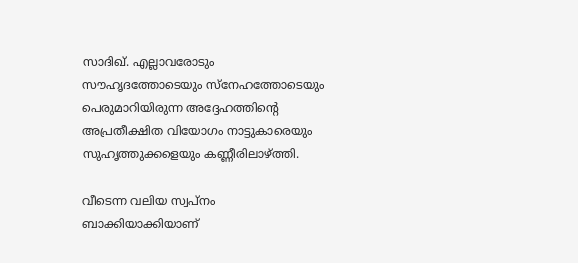സാദിഖ്. എല്ലാവരോടും സൗഹൃദത്തോടെയും സ്നേഹത്തോടെയും പെരുമാറിയിരുന്ന അദ്ദേഹത്തിൻ്റെ അപ്രതീക്ഷിത വിയോഗം നാട്ടുകാരെയും സുഹൃത്തുക്കളെയും കണ്ണീരിലാഴ്ത്തി.

വീടെന്ന വലിയ സ്വപ്നം ബാക്കിയാക്കിയാണ്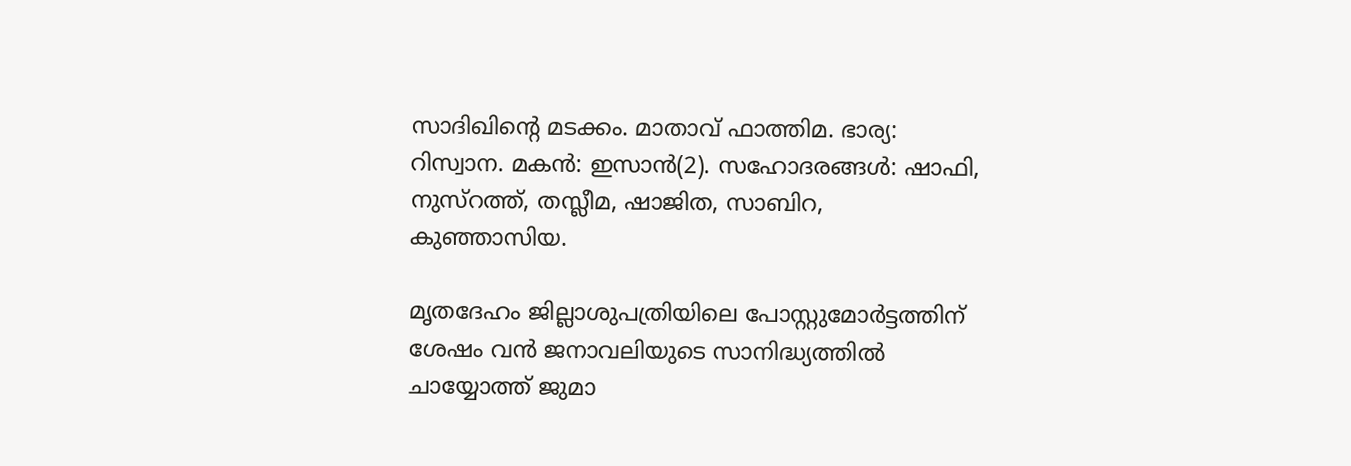സാദിഖിൻ്റെ മടക്കം. മാതാവ് ഫാത്തിമ. ഭാര്യ: റിസ്വാന. മകൻ: ഇസാൻ(2). സഹോദരങ്ങൾ: ഷാഫി, നുസ്റത്ത്, തസ്ലീമ, ഷാജിത, സാബിറ, കുഞ്ഞാസിയ.

മൃതദേഹം ജില്ലാശുപത്രിയിലെ പോസ്റ്റുമോർട്ടത്തിന് ശേഷം വൻ ജനാവലിയുടെ സാനിദ്ധ്യത്തിൽ ചായ്യോത്ത് ജുമാ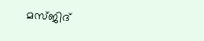മസ്ജിദ്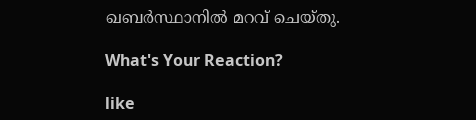ഖബർസ്ഥാനിൽ മറവ് ചെയ്തു.

What's Your Reaction?

like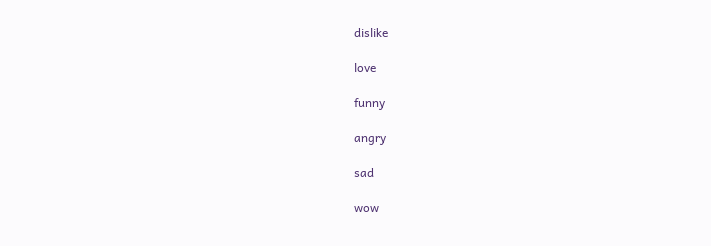dislike

love

funny

angry

sad

wow